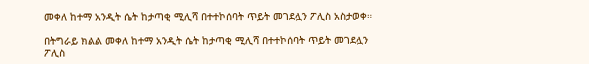መቀለ ከተማ አንዲት ሴት ከታጣቂ ሚሊሻ በተተኮሰባት ጥይት መገደሏን ፖሊስ አስታወቀ።

በትግራይ ክልል መቀለ ከተማ አንዲት ሴት ከታጣቂ ሚሊሻ በተተኮሰባት ጥይት መገደሏን ፖሊስ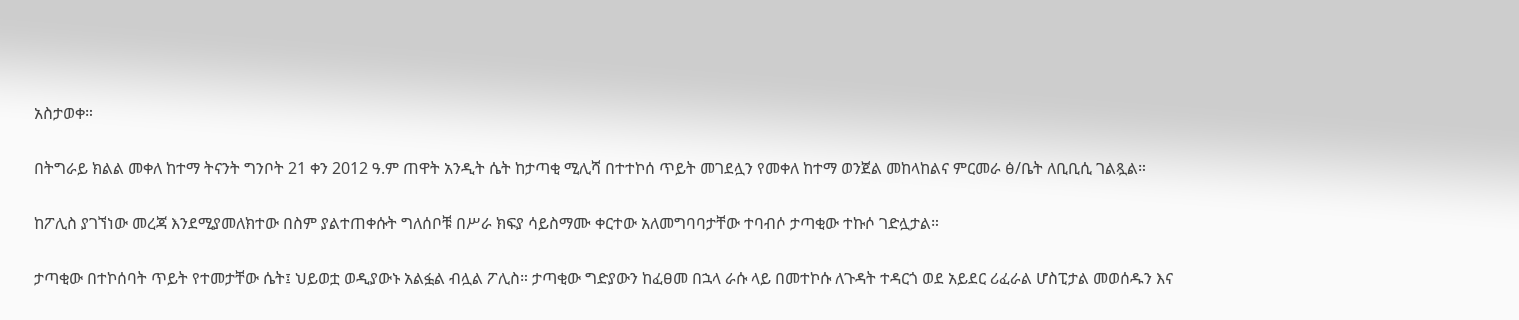አስታወቀ።

በትግራይ ክልል መቀለ ከተማ ትናንት ግንቦት 21 ቀን 2012 ዓ.ም ጠዋት አንዲት ሴት ከታጣቂ ሚሊሻ በተተኮሰ ጥይት መገደሏን የመቀለ ከተማ ወንጀል መከላከልና ምርመራ ፅ/ቤት ለቢቢሲ ገልጿል።

ከፖሊስ ያገኘነው መረጃ እንደሚያመለክተው በስም ያልተጠቀሱት ግለሰቦቹ በሥራ ክፍያ ሳይስማሙ ቀርተው አለመግባባታቸው ተባብሶ ታጣቂው ተኩሶ ገድሏታል።

ታጣቂው በተኮሰባት ጥይት የተመታቸው ሴት፤ ህይወቷ ወዲያውኑ አልፏል ብሏል ፖሊስ። ታጣቂው ግድያውን ከፈፀመ በኋላ ራሱ ላይ በመተኮሱ ለጉዳት ተዳርጎ ወደ አይደር ሪፈራል ሆስፒታል መወሰዱን እና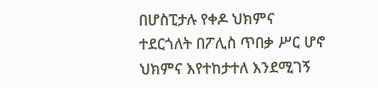በሆስፒታሉ የቀዶ ህክምና ተደርጎለት በፖሊስ ጥበቃ ሥር ሆኖ ህክምና እየተከታተለ እንደሚገኝ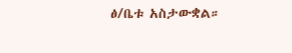ፅ/ቤቱ አስታውቋል።